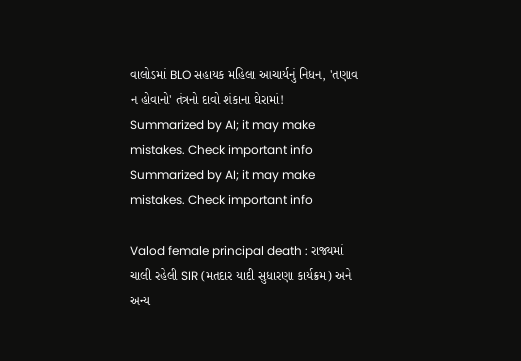વાલોડમાં BLO સહાયક મહિલા આચાર્યનું નિધન, 'તણાવ ન હોવાનો' તંત્રનો દાવો શંકાના ઘેરામાં!
Summarized by AI; it may make mistakes. Check important info
Summarized by AI; it may make mistakes. Check important info

Valod female principal death : રાજ્યમાં ચાલી રહેલી SIR (મતદાર યાદી સુધારણા કાર્યક્રમ) અને અન્ય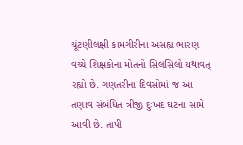ચૂંટણીલક્ષી કામગીરીના અસહ્ય ભારણ વચ્ચે શિક્ષકોના મોતનો સિલસિલો યથાવત્ રહ્યો છે. ગણતરીના દિવસોમાં જ આ તણાવ સંબંધિત ત્રીજી દુઃખદ ઘટના સામે આવી છે. તાપી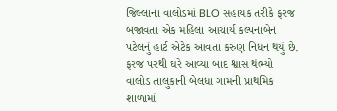જિલ્લાના વાલોડમાં BLO સહાયક તરીકે ફરજ બજાવતા એક મહિલા આચાર્ય કલ્પનાબેન પટેલનું હાર્ટ એટેક આવતા કરુણ નિધન થયું છે.
ફરજ પરથી ઘરે આવ્યા બાદ શ્વાસ થંભ્યો
વાલોડ તાલુકાની બેલધા ગામની પ્રાથમિક શાળામાં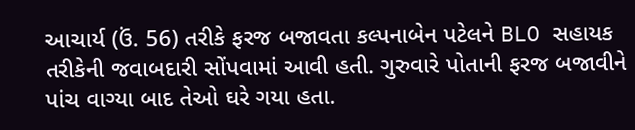આચાર્ય (ઉં. 56) તરીકે ફરજ બજાવતા કલ્પનાબેન પટેલને BLO સહાયક તરીકેની જવાબદારી સોંપવામાં આવી હતી. ગુરુવારે પોતાની ફરજ બજાવીને પાંચ વાગ્યા બાદ તેઓ ઘરે ગયા હતા.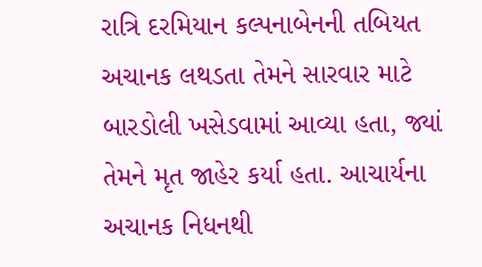રાત્રિ દરમિયાન કલ્પનાબેનની તબિયત અચાનક લથડતા તેમને સારવાર માટે બારડોલી ખસેડવામાં આવ્યા હતા, જ્યાં તેમને મૃત જાહેર કર્યા હતા. આચાર્યના અચાનક નિધનથી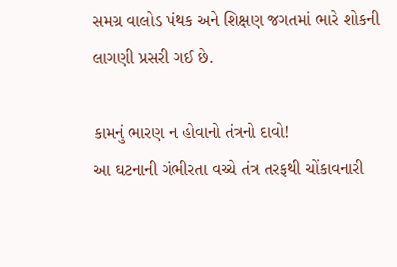સમગ્ર વાલોડ પંથક અને શિક્ષણ જગતમાં ભારે શોકની લાગણી પ્રસરી ગઈ છે.

કામનું ભારણ ન હોવાનો તંત્રનો દાવો!
આ ઘટનાની ગંભીરતા વચ્ચે તંત્ર તરફથી ચોંકાવનારી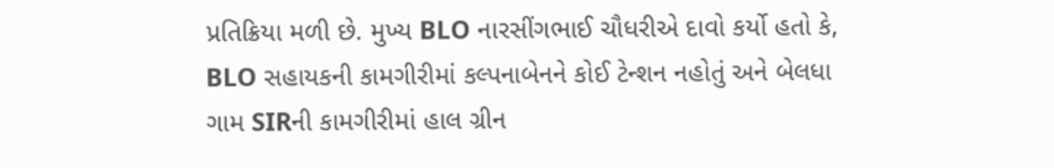પ્રતિક્રિયા મળી છે. મુખ્ય BLO નારસીંગભાઈ ચૌધરીએ દાવો કર્યો હતો કે, BLO સહાયકની કામગીરીમાં કલ્પનાબેનને કોઈ ટેન્શન નહોતું અને બેલધા ગામ SIRની કામગીરીમાં હાલ ગ્રીન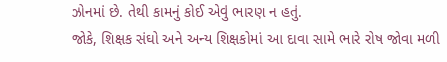ઝોનમાં છે. તેથી કામનું કોઈ એવું ભારણ ન હતું.
જોકે, શિક્ષક સંઘો અને અન્ય શિક્ષકોમાં આ દાવા સામે ભારે રોષ જોવા મળી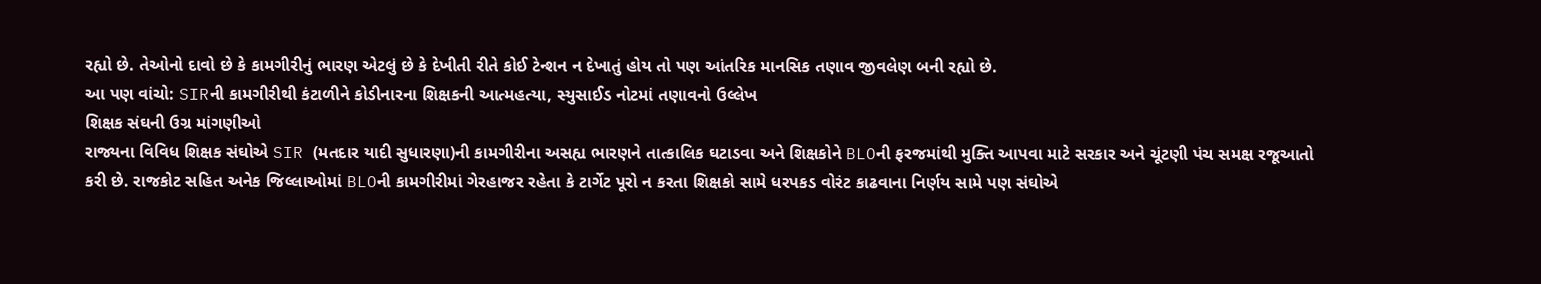રહ્યો છે. તેઓનો દાવો છે કે કામગીરીનું ભારણ એટલું છે કે દેખીતી રીતે કોઈ ટેન્શન ન દેખાતું હોય તો પણ આંતરિક માનસિક તણાવ જીવલેણ બની રહ્યો છે.
આ પણ વાંચો: SIRની કામગીરીથી કંટાળીને કોડીનારના શિક્ષકની આત્મહત્યા, સ્યુસાઈડ નોટમાં તણાવનો ઉલ્લેખ
શિક્ષક સંઘની ઉગ્ર માંગણીઓ
રાજ્યના વિવિધ શિક્ષક સંઘોએ SIR (મતદાર યાદી સુધારણા)ની કામગીરીના અસહ્ય ભારણને તાત્કાલિક ઘટાડવા અને શિક્ષકોને BLOની ફરજમાંથી મુક્તિ આપવા માટે સરકાર અને ચૂંટણી પંચ સમક્ષ રજૂઆતો કરી છે. રાજકોટ સહિત અનેક જિલ્લાઓમાં BLOની કામગીરીમાં ગેરહાજર રહેતા કે ટાર્ગેટ પૂરો ન કરતા શિક્ષકો સામે ધરપકડ વોરંટ કાઢવાના નિર્ણય સામે પણ સંઘોએ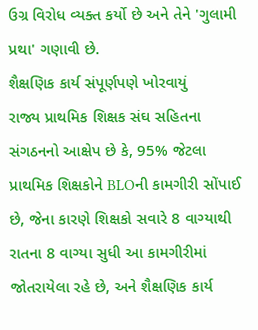ઉગ્ર વિરોધ વ્યક્ત કર્યો છે અને તેને 'ગુલામી પ્રથા' ગણાવી છે.
શૈક્ષણિક કાર્ય સંપૂર્ણપણે ખોરવાયું
રાજ્ય પ્રાથમિક શિક્ષક સંઘ સહિતના સંગઠનનો આક્ષેપ છે કે, 95% જેટલા પ્રાથમિક શિક્ષકોને BLOની કામગીરી સોંપાઈ છે, જેના કારણે શિક્ષકો સવારે 8 વાગ્યાથી રાતના 8 વાગ્યા સુધી આ કામગીરીમાં જોતરાયેલા રહે છે, અને શૈક્ષણિક કાર્ય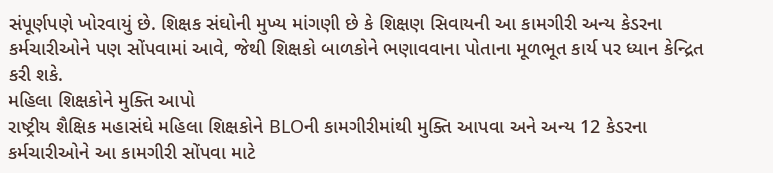સંપૂર્ણપણે ખોરવાયું છે. શિક્ષક સંઘોની મુખ્ય માંગણી છે કે શિક્ષણ સિવાયની આ કામગીરી અન્ય કેડરના કર્મચારીઓને પણ સોંપવામાં આવે, જેથી શિક્ષકો બાળકોને ભણાવવાના પોતાના મૂળભૂત કાર્ય પર ધ્યાન કેન્દ્રિત કરી શકે.
મહિલા શિક્ષકોને મુક્તિ આપો
રાષ્ટ્રીય શૈક્ષિક મહાસંઘે મહિલા શિક્ષકોને BLOની કામગીરીમાંથી મુક્તિ આપવા અને અન્ય 12 કેડરના કર્મચારીઓને આ કામગીરી સોંપવા માટે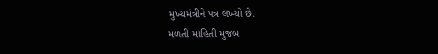મુખ્યમંત્રીને પત્ર લખ્યો છે.
મળતી માહિતી મુજબ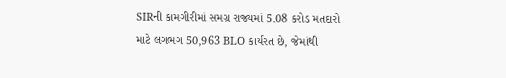SIRની કામગીરીમાં સમગ્ર રાજ્યમાં 5.08 કરોડ મતદારો માટે લગભગ 50,963 BLO કાર્યરત છે, જેમાંથી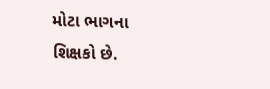મોટા ભાગના શિક્ષકો છે.